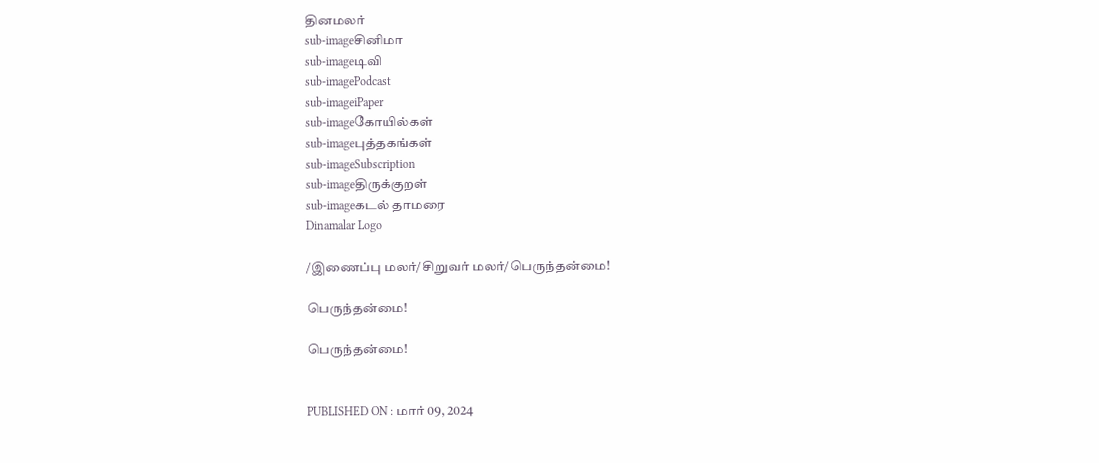தினமலர்
sub-imageசினிமா
sub-imageடிவி
sub-imagePodcast
sub-imageiPaper
sub-imageகோயில்கள்
sub-imageபுத்தகங்கள்
sub-imageSubscription
sub-imageதிருக்குறள்
sub-imageகடல் தாமரை
Dinamalar Logo

/இணைப்பு மலர்/சிறுவர் மலர்/பெருந்தன்மை!

பெருந்தன்மை!

பெருந்தன்மை!


PUBLISHED ON : மார் 09, 2024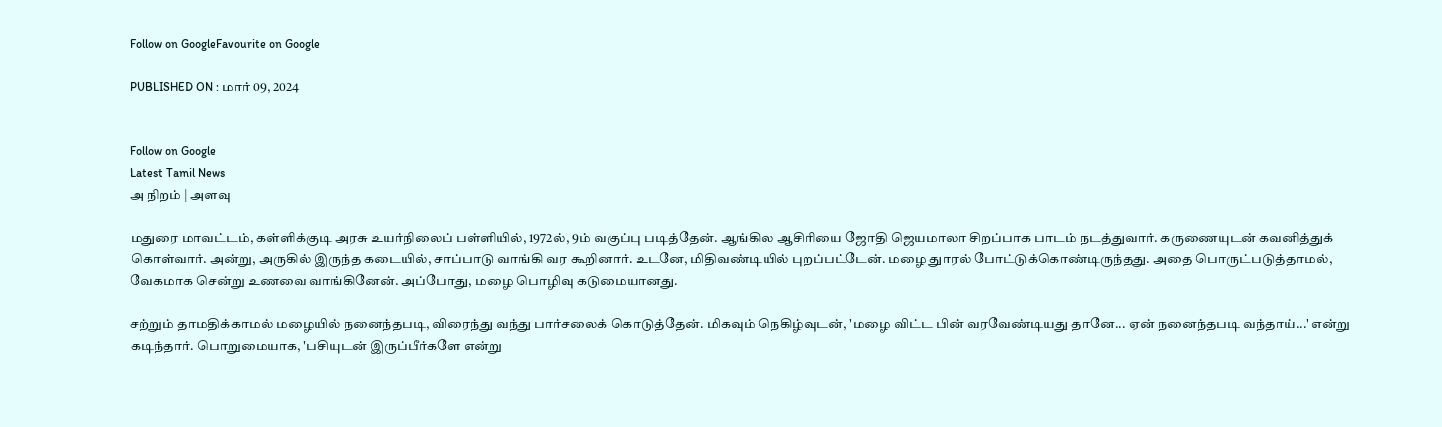Follow on GoogleFavourite on Google

PUBLISHED ON : மார் 09, 2024


Follow on Google
Latest Tamil News
அ நிறம் | அளவு

மதுரை மாவட்டம், கள்ளிக்குடி அரசு உயர்நிலைப் பள்ளியில், 1972ல், 9ம் வகுப்பு படித்தேன். ஆங்கில ஆசிரியை ஜோதி ஜெயமாலா சிறப்பாக பாடம் நடத்துவார். கருணையுடன் கவனித்துக் கொள்வார். அன்று, அருகில் இருந்த கடையில், சாப்பாடு வாங்கி வர கூறினார். உடனே, மிதிவண்டியில் புறப்பட்டேன். மழை துாரல் போட்டுக்கொண்டிருந்தது. அதை பொருட்படுத்தாமல், வேகமாக சென்று உணவை வாங்கினேன். அப்போது, மழை பொழிவு கடுமையானது.

சற்றும் தாமதிக்காமல் மழையில் நனைந்தபடி, விரைந்து வந்து பார்சலைக் கொடுத்தேன். மிகவும் நெகிழ்வுடன், 'மழை விட்ட பின் வரவேண்டியது தானே... ஏன் நனைந்தபடி வந்தாய்...' என்று கடிந்தார். பொறுமையாக, 'பசியுடன் இருப்பீர்களே என்று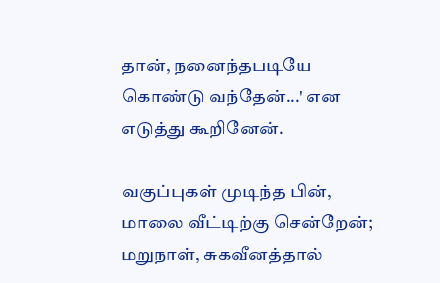தான், நனைந்தபடியே கொண்டு வந்தேன்...' என எடுத்து கூறினேன்.

வகுப்புகள் முடிந்த பின், மாலை வீட்டிற்கு சென்றேன்; மறுநாள், சுகவீனத்தால்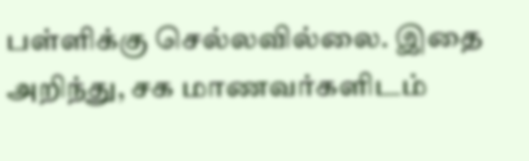பள்ளிக்கு செல்லவில்லை. இதை அறிந்து, சக மாணவர்களிடம்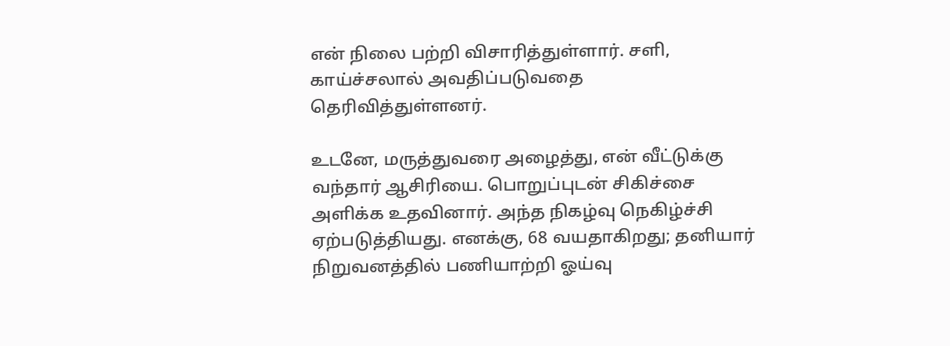என் நிலை பற்றி விசாரித்துள்ளார். சளி, காய்ச்சலால் அவதிப்படுவதை தெரிவித்துள்ளனர்.

உடனே, மருத்துவரை அழைத்து, என் வீட்டுக்கு வந்தார் ஆசிரியை. பொறுப்புடன் சிகிச்சை அளிக்க உதவினார். அந்த நிகழ்வு நெகிழ்ச்சி ஏற்படுத்தியது. எனக்கு, 68 வயதாகிறது; தனியார் நிறுவனத்தில் பணியாற்றி ஓய்வு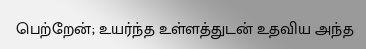பெற்றேன்; உயர்ந்த உள்ளத்துடன் உதவிய அந்த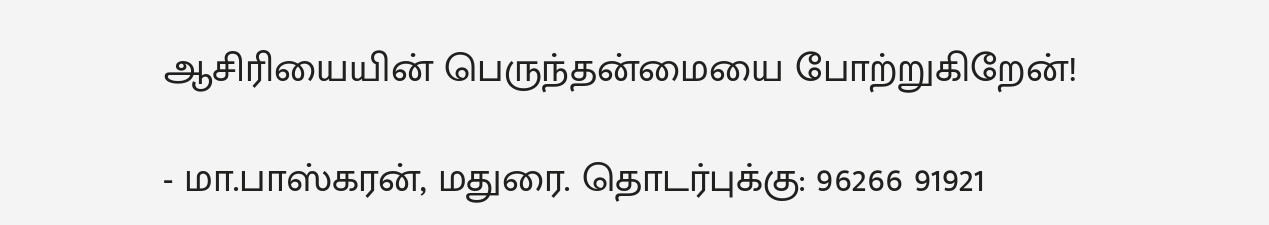ஆசிரியையின் பெருந்தன்மையை போற்றுகிறேன்!

- மா.பாஸ்கரன், மதுரை. தொடர்புக்கு: 96266 91921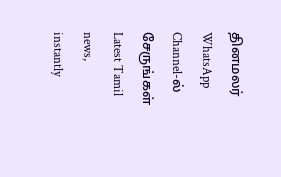தினமலர் WhatsApp Channel-ல் சேருங்கள்
Latest Tamil news, instantly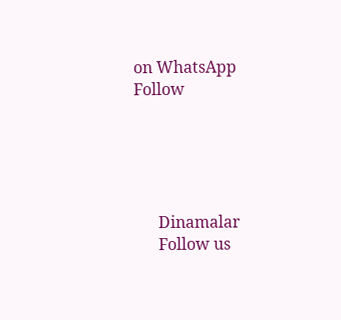on WhatsApp
Follow





      Dinamalar
      Follow us